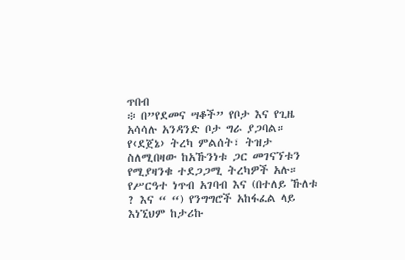ጥበብ
፨ በ”የደመና ሣቆች” የቦታ እና የጊዜ አሳሳሉ አንዳንድ ቦታ ግራ ያጋባል። የ‹ደጀኔ› ትረካ ምልሰት፣ ትዝታ ስለሚበዛው ከአኹንነቱ ጋር መገናኘቱን የሚያዛንቁ ተደጋጋሚ ትረካዎች አሉ። የሥርዓተ ነጥብ አገባብ እና (በተለይ ኹለቱ ? እና “ “) የንግግሮች አከፋፈል ላይ እነኚህም ከታሪኩ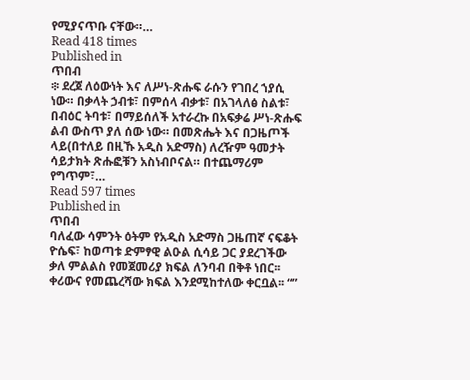የሚያናጥቡ ናቸው።…
Read 418 times
Published in
ጥበብ
፨ ደረጀ ለዕውነት እና ለሥነ-ጽሑፍ ራሱን የገበረ ኀያሲ ነው። በቃላት ኃብቱ፣ በምሰላ ብቃቱ፣ በአገላለፅ ስልቱ፣ በብዕር ትባቱ፣ በማይሰለች አተራረኩ በአፍቃሬ ሥነ-ጽሑፍ ልብ ውስጥ ያለ ሰው ነው። በመጽሔት እና በጋዜጦች ላይ(በተለይ በዚኹ አዲስ አድማስ) ለረዥም ዓመታት ሳይታክት ጽሑፎቹን አስነብቦናል። በተጨማሪም የግጥም፣…
Read 597 times
Published in
ጥበብ
ባለፈው ሳምንት ዕትም የአዲስ አድማስ ጋዜጠኛ ናፍቆት ዮሴፍ፣ ከወጣቱ ድምፃዊ ልዑል ሲሳይ ጋር ያደረገችው ቃለ ምልልስ የመጀመሪያ ክፍል ለንባብ በቅቶ ነበር፡፡ ቀሪውና የመጨረሻው ክፍል እንደሚከተለው ቀርቧል፡፡ “”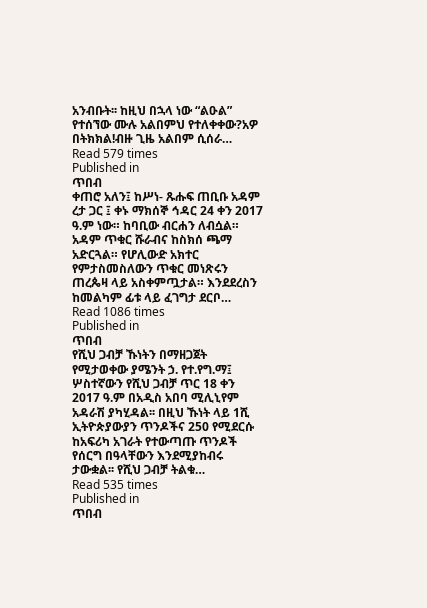አንብቡት፡፡ ከዚህ በኋላ ነው “ልዑል” የተሰኘው ሙሉ አልበምህ የተለቀቀው?አዎ በትክክል!ብዙ ጊዜ አልበም ሲሰራ…
Read 579 times
Published in
ጥበብ
ቀጠሮ አለን፤ ከሥነ- ጹሑፍ ጠቢቡ አዳም ረታ ጋር ፤ ቀኑ ማክሰኞ ኅዳር 24 ቀን 2017 ዓ.ም ነው። ከባቢው ብርሐን ለብሷል። አዳም ጥቁር ሹራብና ከስክሰ ጫማ አድርጓል። የሆሊውድ አክተር የምታስመስለውን ጥቁር መነጽሩን ጠረጴዛ ላይ አስቀምጧታል። እንደደረስን ከመልካም ፊቱ ላይ ፈገግታ ደርቦ…
Read 1086 times
Published in
ጥበብ
የሺህ ጋብቻ ኹነትን በማዘጋጀት የሚታወቀው ያሜንት ኃ. የተ.የግ.ማ፤ ሦስተኛውን የሺህ ጋብቻ ጥር 18 ቀን 2017 ዓ.ም በአዲስ አበባ ሚሊኒየም አዳራሽ ያካሂዳል፡፡ በዚህ ኹነት ላይ 1ሺ ኢትዮጵያውያን ጥንዶችና 250 የሚደርሱ ከአፍሪካ አገራት የተውጣጡ ጥንዶች የሰርግ በዓላቸውን እንደሚያከብሩ ታውቋል፡፡ የሺህ ጋብቻ ትልቁ…
Read 535 times
Published in
ጥበብ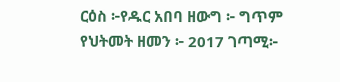ርዕስ ፦የዱር አበባ ዘውግ ፦ ግጥም የህትመት ዘመን ፦ 2017 ገጣሚ፦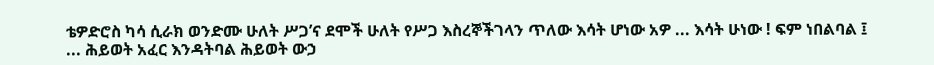ቴዎድሮስ ካሳ ሲራክ ወንድሙ ሁለት ሥጋ’ና ደሞች ሁለት የሥጋ እስረኞችገላን ጥለው እሳት ሆነው አዎ ... እሳት ሁነው ! ፍም ነበልባል ፤ ... ሕይወት አፈር እንዳትባል ሕይወት ውኃ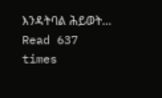እንዳትባል ሕይወት…
Read 637 times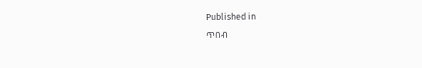Published in
ጥበብ